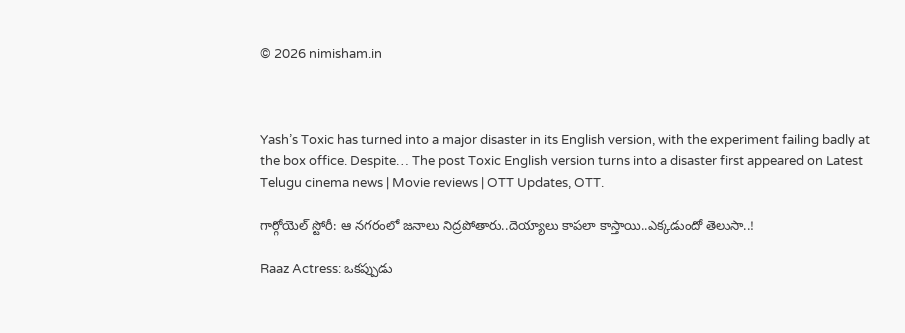© 2026 nimisham.in



Yash’s Toxic has turned into a major disaster in its English version, with the experiment failing badly at the box office. Despite… The post Toxic English version turns into a disaster first appeared on Latest Telugu cinema news | Movie reviews | OTT Updates, OTT.

గార్గోయెల్ స్టోరీ: ఆ నగరంలో జనాలు నిద్రపోతారు..దెయ్యాలు కాపలా కాస్తాయి..ఎక్కడుందో తెలుసా..!

Raaz Actress: ఒకప్పుడు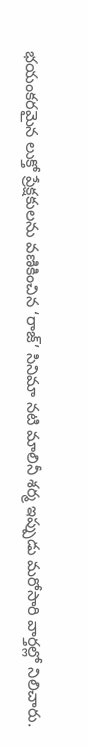భయంకరమైన లుక్తో ప్రేక్షకులను వణికించిన ‘రాజ్’ సినిమా నటి మాలినీ శర్మ ఇప్పుడు మరోసారి వార్తల్లో నిలిచారు.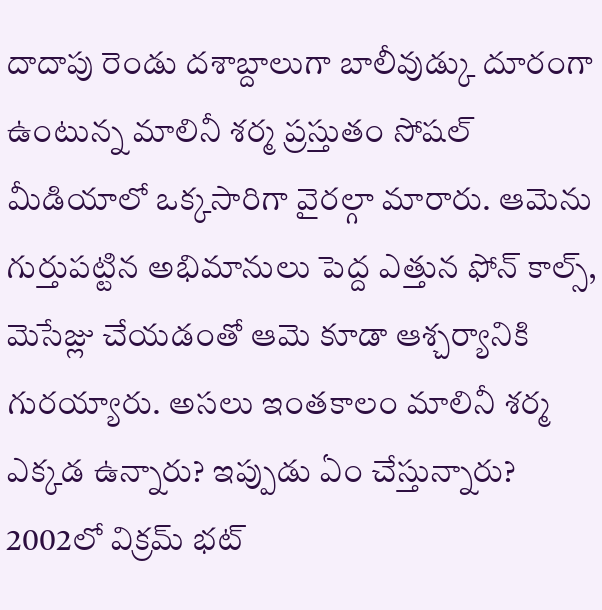దాదాపు రెండు దశాబ్దాలుగా బాలీవుడ్కు దూరంగా ఉంటున్న మాలినీ శర్మ ప్రస్తుతం సోషల్ మీడియాలో ఒక్కసారిగా వైరల్గా మారారు. ఆమెను గుర్తుపట్టిన అభిమానులు పెద్ద ఎత్తున ఫోన్ కాల్స్, మెసేజ్లు చేయడంతో ఆమె కూడా ఆశ్చర్యానికి గురయ్యారు. అసలు ఇంతకాలం మాలినీ శర్మ ఎక్కడ ఉన్నారు? ఇప్పుడు ఏం చేస్తున్నారు? 2002లో విక్రమ్ భట్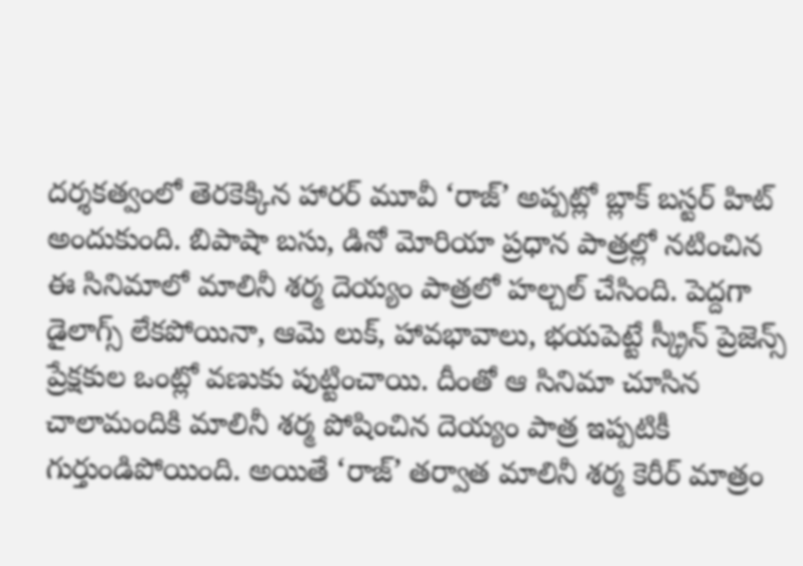దర్శకత్వంలో తెరకెక్కిన హారర్ మూవీ ‘రాజ్’ అప్పట్లో బ్లాక్ బస్టర్ హిట్ అందుకుంది. బిపాషా బసు, డినో మోరియా ప్రధాన పాత్రల్లో నటించిన ఈ సినిమాలో మాలినీ శర్మ దెయ్యం పాత్రలో హల్చల్ చేసింది. పెద్దగా డైలాగ్స్ లేకపోయినా, ఆమె లుక్, హావభావాలు, భయపెట్టే స్క్రీన్ ప్రెజెన్స్ ప్రేక్షకుల ఒంట్లో వణుకు పుట్టించాయి. దీంతో ఆ సినిమా చూసిన చాలామందికి మాలినీ శర్మ పోషించిన దెయ్యం పాత్ర ఇప్పటికీ గుర్తుండిపోయింది. అయితే ‘రాజ్’ తర్వాత మాలినీ శర్మ కెరీర్ మాత్రం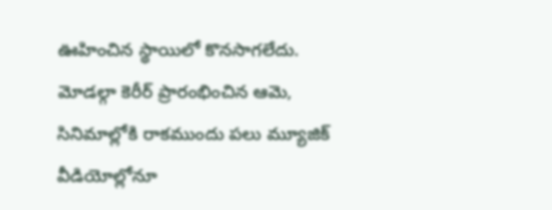ఊహించిన స్థాయిలో కొనసాగలేదు. మోడల్గా కెరీర్ ప్రారంభించిన ఆమె, సినిమాల్లోకి రాకముందు పలు మ్యూజిక్ వీడియోల్లోనూ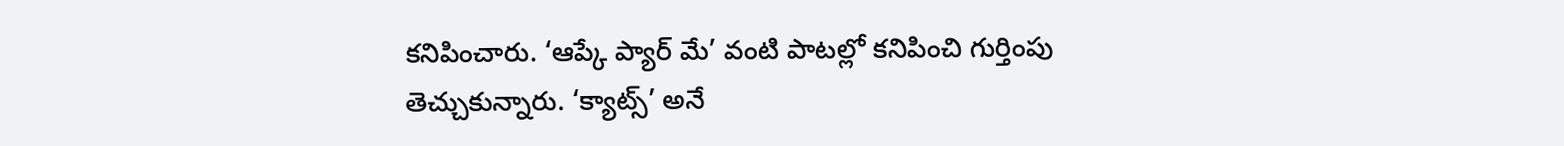కనిపించారు. ‘ఆప్కే ప్యార్ మే’ వంటి పాటల్లో కనిపించి గుర్తింపు తెచ్చుకున్నారు. ‘క్యాట్స్’ అనే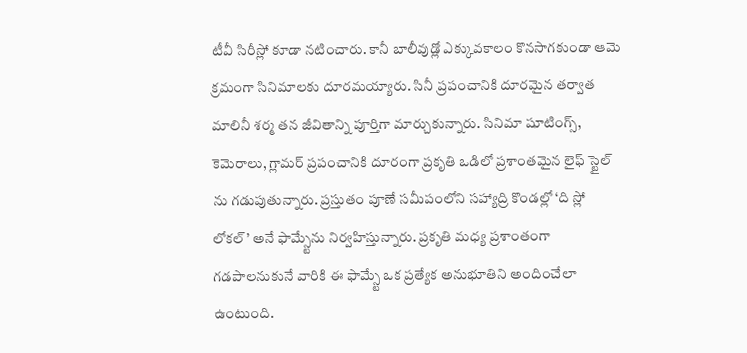టీవీ సిరీస్లో కూడా నటించారు. కానీ బాలీవుడ్లో ఎక్కువకాలం కొనసాగకుండా ఆమె క్రమంగా సినిమాలకు దూరమయ్యారు. సినీ ప్రపంచానికి దూరమైన తర్వాత మాలినీ శర్మ తన జీవితాన్ని పూర్తిగా మార్చుకున్నారు. సినిమా షూటింగ్స్, కెమెరాలు, గ్లామర్ ప్రపంచానికి దూరంగా ప్రకృతి ఒడిలో ప్రశాంతమైన లైఫ్ స్టైల్ ను గడుపుతున్నారు. ప్రస్తుతం పూణే సమీపంలోని సహ్యాద్రి కొండల్లో ‘ది స్లో లోకల్’ అనే ఫామ్స్టేను నిర్వహిస్తున్నారు. ప్రకృతి మధ్య ప్రశాంతంగా గడపాలనుకునే వారికి ఈ ఫామ్స్టే ఒక ప్రత్యేక అనుభూతిని అందించేలా ఉంటుంది.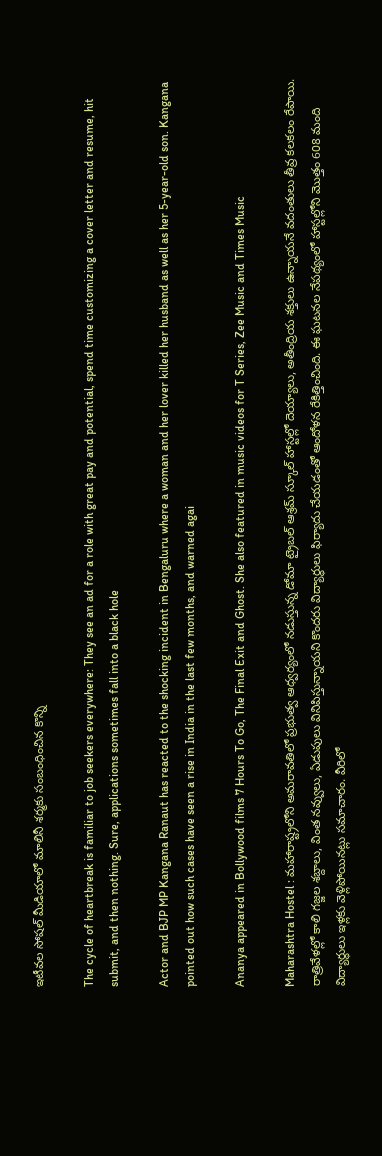ఇటీవల సోషల్ మీడియాలో మాలినీ శర్మకు సంబంధించిన కొన్ని

The cycle of heartbreak is familiar to job seekers everywhere: They see an ad for a role with great pay and potential, spend time customizing a cover letter and resume, hit submit, and then nothing. Sure, applications sometimes fall into a black hole

Actor and BJP MP Kangana Ranaut has reacted to the shocking incident in Bengaluru where a woman and her lover killed her husband as well as her 5-year-old son. Kangana pointed out how such cases have seen a rise in India in the last few months, and warned agai

Ananya appeared in Bollywood films 7 Hours To Go, The Final Exit and Ghost. She also featured in music videos for T Series, Zee Music and Times Music

Maharashtra Hostel : మహారాష్ట్రలోని అమరావతిలో ప్రభుత్వ ఆధ్వర్యంలో నడుస్తున్న డోమా ట్రైబల్ ఆశ్రమ్ స్కూల్ హాస్టల్లో దెయ్యాలు, అతీంద్రియ శక్తులు ఉన్నాయనే వదంతులు తీవ్ర కలకలం రేపాయి. రాత్రివేళల్లో కాలి గజ్జల శబ్దాలు, వింత నవ్వులు, ఏడుపులు వినిపిస్తున్నాయని కొందరు విద్యార్థులు ఫిర్యాదు చేయడంతో ఆందోళన రేకిత్తించింది. ఈ ఘటనల నేపథ్యంలో హాస్టల్లోని మొత్తం 608 మంది విద్యార్థులు ఇళ్లకు వెళ్లిపోయినట్లు సమాచారం. వీరిలో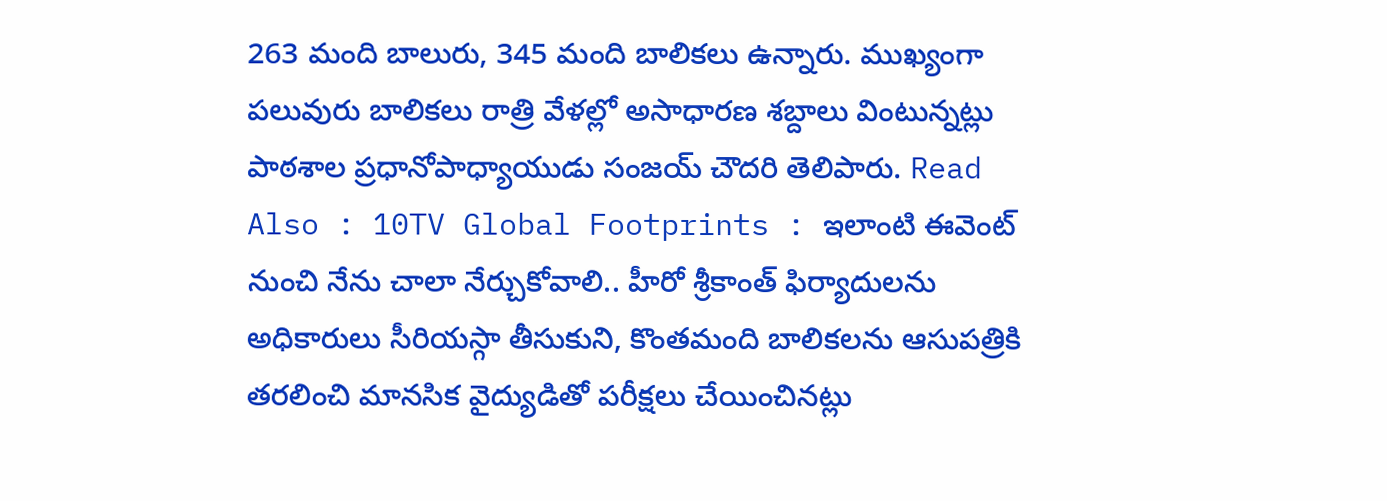263 మంది బాలురు, 345 మంది బాలికలు ఉన్నారు. ముఖ్యంగా పలువురు బాలికలు రాత్రి వేళల్లో అసాధారణ శబ్దాలు వింటున్నట్లు పాఠశాల ప్రధానోపాధ్యాయుడు సంజయ్ చౌదరి తెలిపారు. Read Also : 10TV Global Footprints : ఇలాంటి ఈవెంట్ నుంచి నేను చాలా నేర్చుకోవాలి.. హీరో శ్రీకాంత్ ఫిర్యాదులను అధికారులు సీరియస్గా తీసుకుని, కొంతమంది బాలికలను ఆసుపత్రికి తరలించి మానసిక వైద్యుడితో పరీక్షలు చేయించినట్లు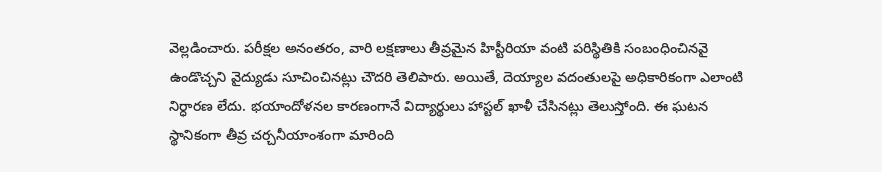వెల్లడించారు. పరీక్షల అనంతరం, వారి లక్షణాలు తీవ్రమైన హిస్టీరియా వంటి పరిస్థితికి సంబంధించినవై ఉండొచ్చని వైద్యుడు సూచించినట్లు చౌదరి తెలిపారు. అయితే, దెయ్యాల వదంతులపై అధికారికంగా ఎలాంటి నిర్ధారణ లేదు. భయాందోళనల కారణంగానే విద్యార్థులు హాస్టల్ ఖాళీ చేసినట్లు తెలుస్తోంది. ఈ ఘటన స్థానికంగా తీవ్ర చర్చనీయాంశంగా మారింది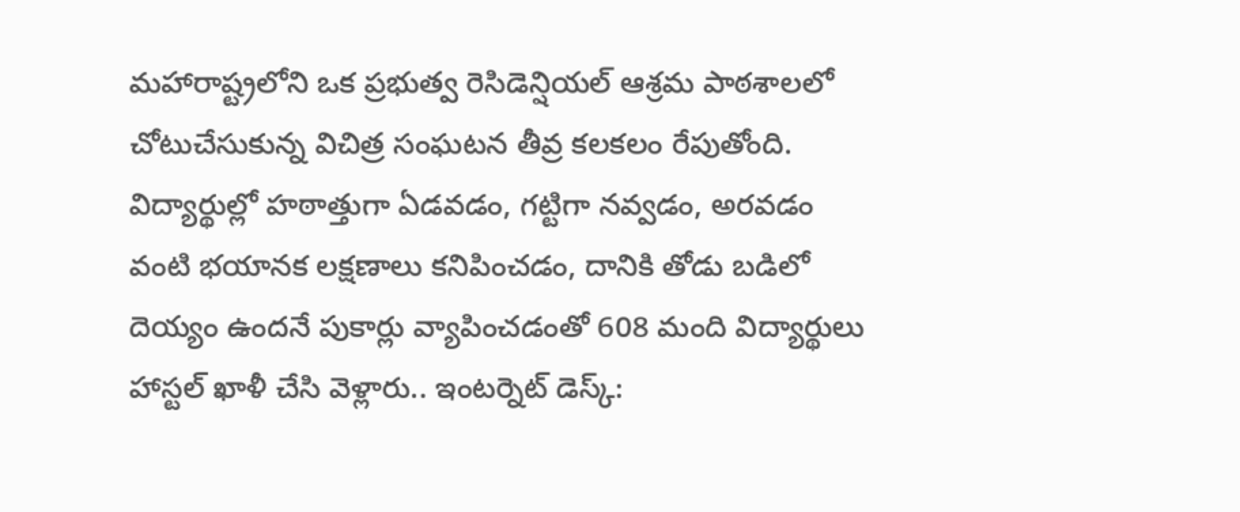మహారాష్ట్రలోని ఒక ప్రభుత్వ రెసిడెన్షియల్ ఆశ్రమ పాఠశాలలో చోటుచేసుకున్న విచిత్ర సంఘటన తీవ్ర కలకలం రేపుతోంది. విద్యార్థుల్లో హఠాత్తుగా ఏడవడం, గట్టిగా నవ్వడం, అరవడం వంటి భయానక లక్షణాలు కనిపించడం, దానికి తోడు బడిలో దెయ్యం ఉందనే పుకార్లు వ్యాపించడంతో 608 మంది విద్యార్థులు హాస్టల్ ఖాళీ చేసి వెళ్లారు.. ఇంటర్నెట్ డెస్క్: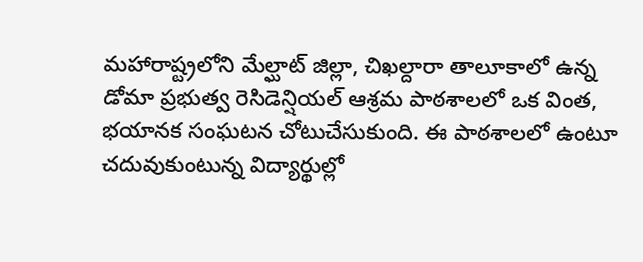మహారాష్ట్రలోని మేల్ఘాట్ జిల్లా, చిఖల్దారా తాలూకాలో ఉన్న డోమా ప్రభుత్వ రెసిడెన్షియల్ ఆశ్రమ పాఠశాలలో ఒక వింత, భయానక సంఘటన చోటుచేసుకుంది. ఈ పాఠశాలలో ఉంటూ చదువుకుంటున్న విద్యార్థుల్లో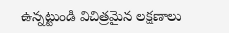ఉన్నట్టుండి విచిత్రమైన లక్షణాలు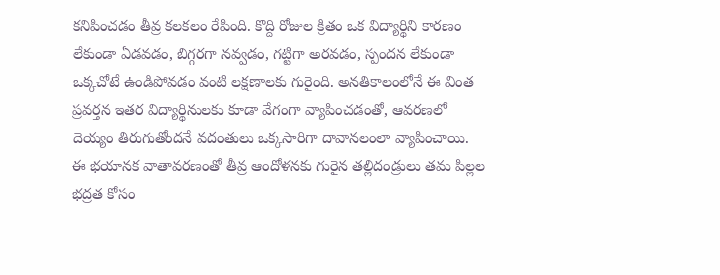కనిపించడం తీవ్ర కలకలం రేపింది. కొద్ది రోజుల క్రితం ఒక విద్యార్థిని కారణం లేకుండా ఏడవడం, బిగ్గరగా నవ్వడం, గట్టిగా అరవడం, స్పందన లేకుండా ఒక్కచోటే ఉండిపోవడం వంటి లక్షణాలకు గురైంది. అనతికాలంలోనే ఈ వింత ప్రవర్తన ఇతర విద్యార్థినులకు కూడా వేగంగా వ్యాపించడంతో, ఆవరణలో దెయ్యం తిరుగుతోందనే వదంతులు ఒక్కసారిగా దావానలంలా వ్యాపించాయి. ఈ భయానక వాతావరణంతో తీవ్ర ఆందోళనకు గురైన తల్లిదండ్రులు తమ పిల్లల భద్రత కోసం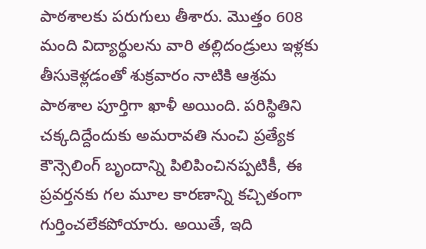పాఠశాలకు పరుగులు తీశారు. మొత్తం 608 మంది విద్యార్థులను వారి తల్లిదండ్రులు ఇళ్లకు తీసుకెళ్లడంతో శుక్రవారం నాటికి ఆశ్రమ పాఠశాల పూర్తిగా ఖాళీ అయింది. పరిస్థితిని చక్కదిద్దేందుకు అమరావతి నుంచి ప్రత్యేక కౌన్సెలింగ్ బృందాన్ని పిలిపించినప్పటికీ, ఈ ప్రవర్తనకు గల మూల కారణాన్ని కచ్చితంగా గుర్తించలేకపోయారు. అయితే, ఇది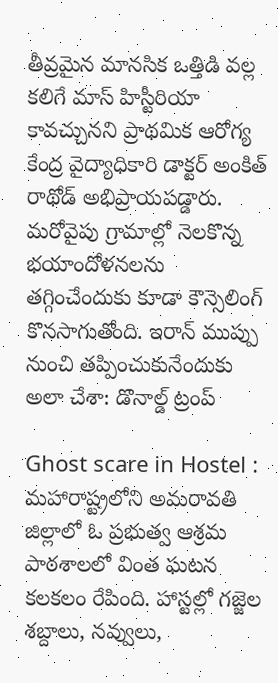తీవ్రమైన మానసిక ఒత్తిడి వల్ల కలిగే మాస్ హిస్టీరియా కావచ్చునని ప్రాథమిక ఆరోగ్య కేంద్ర వైద్యాధికారి డాక్టర్ అంకిత్ రాథోడ్ అభిప్రాయపడ్డారు. మరోవైపు గ్రామాల్లో నెలకొన్న భయాందోళనలను తగ్గించేందుకు కూడా కౌన్సెలింగ్ కొనసాగుతోంది. ఇరాన్ ముప్పు నుంచి తప్పించుకునేందుకు అలా చేశా: డొనాల్డ్ ట్రంప్

Ghost scare in Hostel : మహారాష్ట్రలోని అమరావతి జిల్లాలో ఓ ప్రభుత్వ ఆశ్రమ పాఠశాలలో వింత ఘటన కలకలం రేపింది. హాస్టల్లో గజ్జెల శబ్దాలు, నవ్వులు,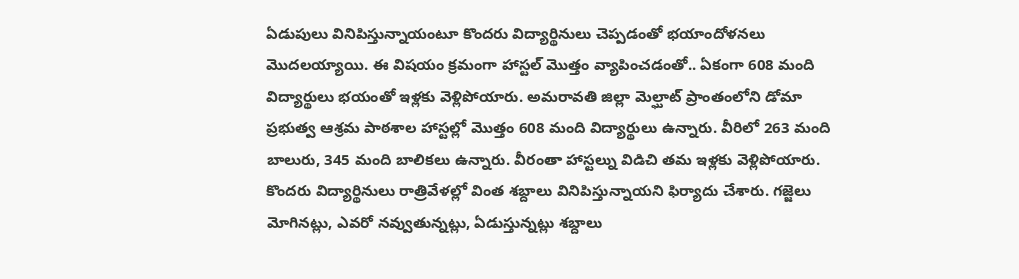ఏడుపులు వినిపిస్తున్నాయంటూ కొందరు విద్యార్థినులు చెప్పడంతో భయాందోళనలు మొదలయ్యాయి. ఈ విషయం క్రమంగా హాస్టల్ మొత్తం వ్యాపించడంతో.. ఏకంగా 608 మంది విద్యార్థులు భయంతో ఇళ్లకు వెళ్లిపోయారు. అమరావతి జిల్లా మెల్ఘాట్ ప్రాంతంలోని డోమా ప్రభుత్వ ఆశ్రమ పాఠశాల హాస్టల్లో మొత్తం 608 మంది విద్యార్థులు ఉన్నారు. వీరిలో 263 మంది బాలురు, 345 మంది బాలికలు ఉన్నారు. వీరంతా హాస్టల్ను విడిచి తమ ఇళ్లకు వెళ్లిపోయారు. కొందరు విద్యార్థినులు రాత్రివేళల్లో వింత శబ్దాలు వినిపిస్తున్నాయని ఫిర్యాదు చేశారు. గజ్జెలు మోగినట్లు, ఎవరో నవ్వుతున్నట్లు, ఏడుస్తున్నట్లు శబ్దాలు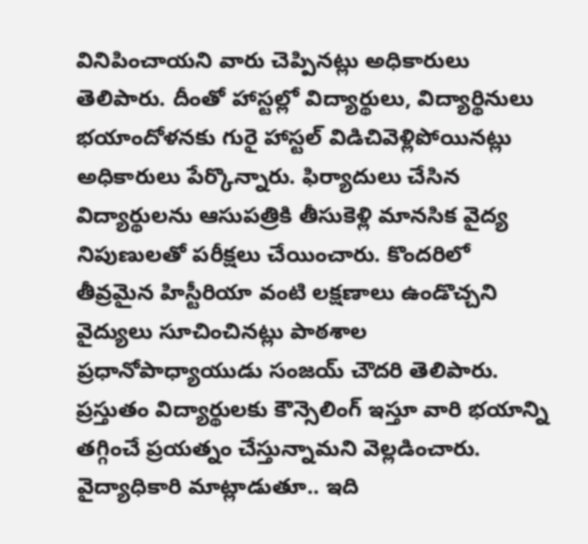వినిపించాయని వారు చెప్పినట్లు అధికారులు తెలిపారు. దీంతో హాస్టల్లో విద్యార్థులు, విద్యార్థినులు భయాందోళనకు గురై హాస్టల్ విడిచివెళ్లిపోయినట్లు అధికారులు పేర్కొన్నారు. ఫిర్యాదులు చేసిన విద్యార్థులను ఆసుపత్రికి తీసుకెళ్లి మానసిక వైద్య నిపుణులతో పరీక్షలు చేయించారు. కొందరిలో తీవ్రమైన హిస్టీరియా వంటి లక్షణాలు ఉండొచ్చని వైద్యులు సూచించినట్లు పాఠశాల ప్రధానోపాధ్యాయుడు సంజయ్ చౌదరి తెలిపారు. ప్రస్తుతం విద్యార్థులకు కౌన్సెలింగ్ ఇస్తూ వారి భయాన్ని తగ్గించే ప్రయత్నం చేస్తున్నామని వెల్లడించారు. వైద్యాధికారి మాట్లాడుతూ.. ఇది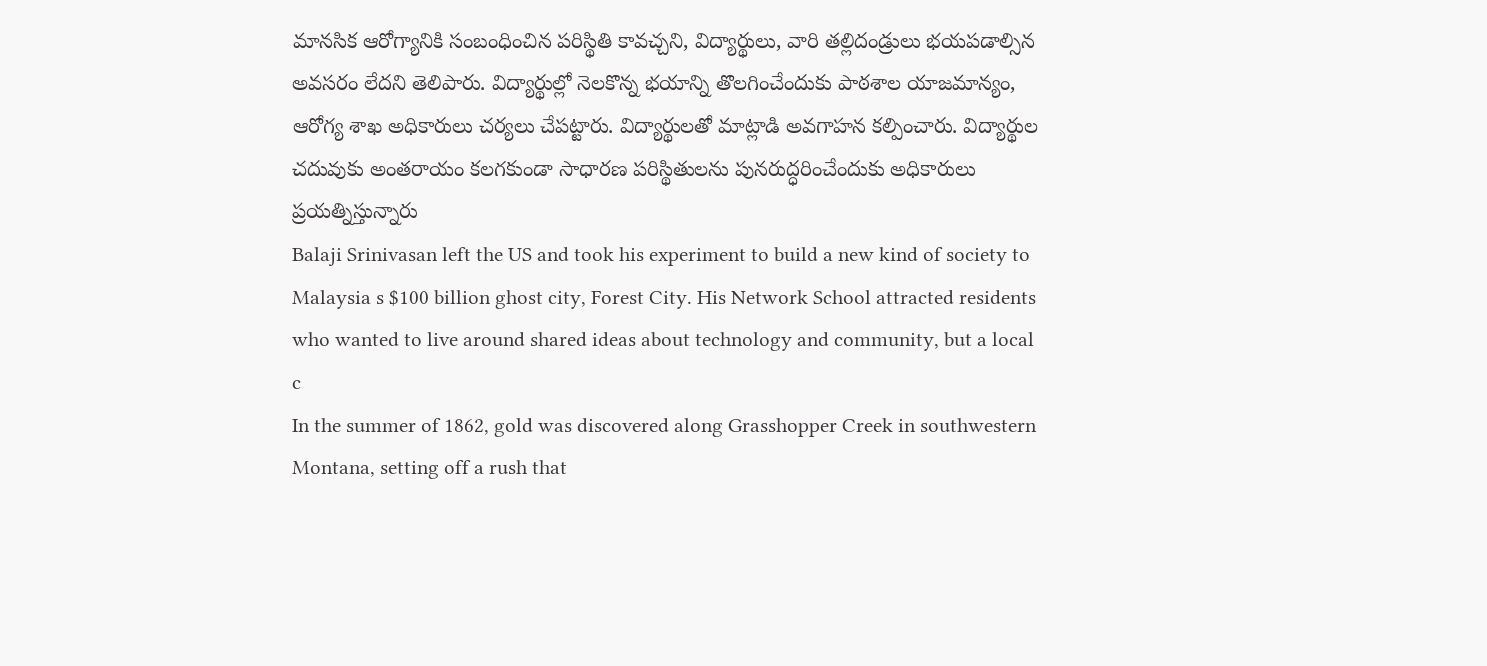మానసిక ఆరోగ్యానికి సంబంధించిన పరిస్థితి కావచ్చని, విద్యార్థులు, వారి తల్లిదండ్రులు భయపడాల్సిన అవసరం లేదని తెలిపారు. విద్యార్థుల్లో నెలకొన్న భయాన్ని తొలగించేందుకు పాఠశాల యాజమాన్యం, ఆరోగ్య శాఖ అధికారులు చర్యలు చేపట్టారు. విద్యార్థులతో మాట్లాడి అవగాహన కల్పించారు. విద్యార్థుల చదువుకు అంతరాయం కలగకుండా సాధారణ పరిస్థితులను పునరుద్ధరించేందుకు అధికారులు ప్రయత్నిస్తున్నారు
Balaji Srinivasan left the US and took his experiment to build a new kind of society to Malaysia s $100 billion ghost city, Forest City. His Network School attracted residents who wanted to live around shared ideas about technology and community, but a local c
In the summer of 1862, gold was discovered along Grasshopper Creek in southwestern Montana, setting off a rush that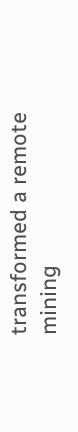transformed a remote mining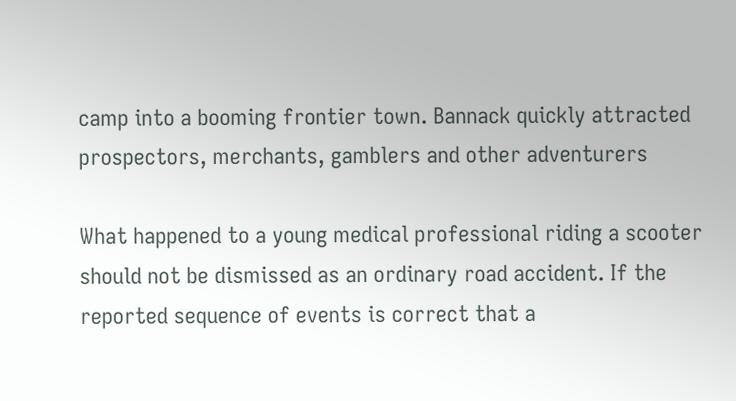camp into a booming frontier town. Bannack quickly attracted prospectors, merchants, gamblers and other adventurers

What happened to a young medical professional riding a scooter should not be dismissed as an ordinary road accident. If the reported sequence of events is correct that a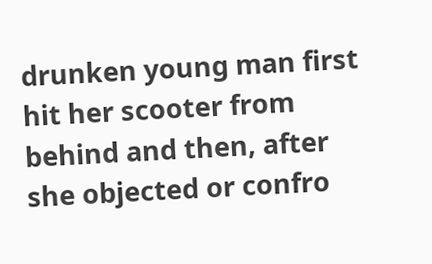drunken young man first hit her scooter from behind and then, after she objected or confro